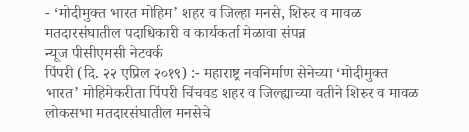- ‘मोदीमुक्त भारत मोहिम’ शहर व जिल्हा मनसे, शिरुर व मावळ मतदारसंघातील पदाधिकारी व कार्यकर्ता मेळावा संपन्न
न्यूज पीसीएमसी नेटवर्क
पिंपरी (दि. २२ एप्रिल २०१९) :- महाराष्ट्र नवनिर्माण सेनेच्या ‘मोदीमुक्त भारत’ मोहिमेकरीता पिंपरी चिंचवड शहर व जिल्ह्याच्या वतीने शिरुर व मावळ लोकसभा मतदारसंघातील मनसेचे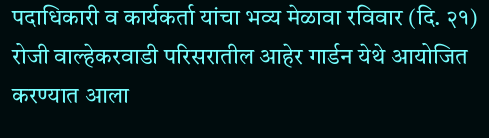पदाधिकारी व कार्यकर्ता यांचा भव्य मेळावा रविवार (दि. २१) रोजी वाल्हेकरवाडी परिसरातील आहेर गार्डन येथे आयोजित करण्यात आला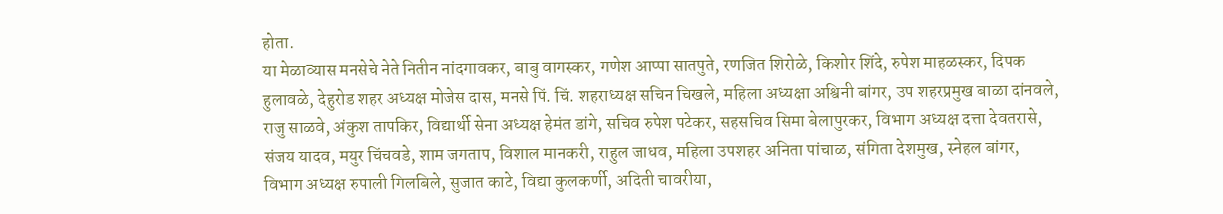होता.
या मेळाव्यास मनसेचे नेते नितीन नांदगावकर, बाबु वागस्कर, गणेश आप्पा सातपुते, रणजित शिरोळे, किशोर शिंदे, रुपेश माहळस्कर, दिपक हुलावळे, देहुरोड शहर अध्यक्ष मोजेस दास, मनसे पिं. चिं. शहराध्यक्ष सचिन चिखले, महिला अध्यक्षा अश्विनी बांगर, उप शहरप्रमुख बाळा दांनवले, राजु साळवे, अंकुश तापकिर, विद्यार्थी सेना अध्यक्ष हेमंत डांगे, सचिव रुपेश पटेकर, सहसचिव सिमा बेलापुरकर, विभाग अध्यक्ष दत्ता देवतरासे, संजय यादव, मयुर चिंचवडे, शाम जगताप, विशाल मानकरी, राहुल जाधव, महिला उपशहर अनिता पांचाळ, संगिता देशमुख, स्नेहल बांगर, विभाग अध्यक्ष रुपाली गिलबिले, सुजात काटे, विद्या कुलकर्णी, अदिती चावरीया,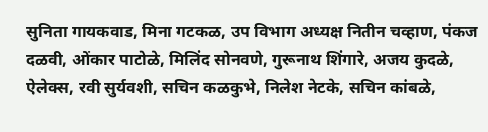सुनिता गायकवाड, मिना गटकळ, उप विभाग अध्यक्ष नितीन चव्हाण, पंकज दळवी, ओंकार पाटोळे, मिलिंद सोनवणे, गुरूनाथ शिंगारे, अजय कुदळे, ऐलेक्स, रवी सुर्यवशी, सचिन कळकुभे, निलेश नेटके, सचिन कांबळे,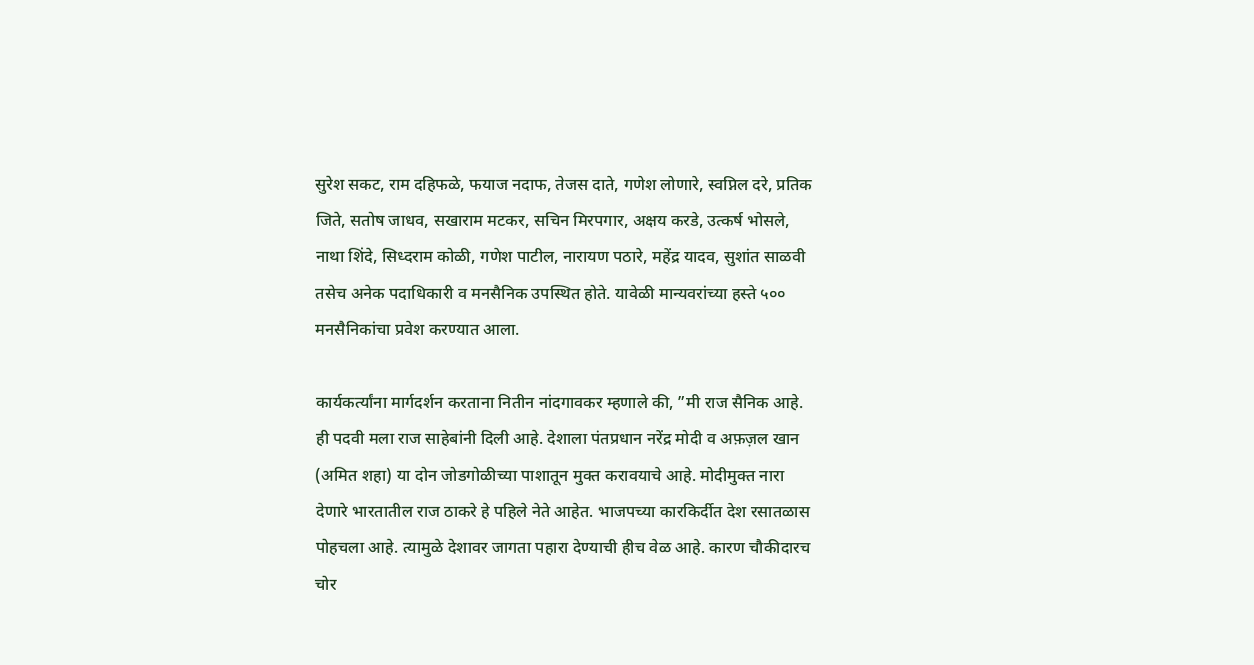सुरेश सकट, राम दहिफळे, फयाज नदाफ, तेजस दाते, गणेश लोणारे, स्वप्निल दरे, प्रतिक जिते, सतोष जाधव, सखाराम मटकर, सचिन मिरपगार, अक्षय करडे, उत्कर्ष भोसले, नाथा शिंदे, सिध्दराम कोळी, गणेश पाटील, नारायण पठारे, महेंद्र यादव, सुशांत साळवी तसेच अनेक पदाधिकारी व मनसैनिक उपस्थित होते. यावेळी मान्यवरांच्या हस्ते ५०० मनसैनिकांचा प्रवेश करण्यात आला.

कार्यकर्त्यांना मार्गदर्शन करताना नितीन नांदगावकर म्हणाले की, ”मी राज सैनिक आहे. ही पदवी मला राज साहेबांनी दिली आहे. देशाला पंतप्रधान नरेंद्र मोदी व अफ़ज़ल खान (अमित शहा) या दोन जोडगोळीच्या पाशातून मुक्त करावयाचे आहे. मोदीमुक्त नारा देणारे भारतातील राज ठाकरे हे पहिले नेते आहेत. भाजपच्या कारकिर्दीत देश रसातळास पोहचला आहे. त्यामुळे देशावर जागता पहारा देण्याची हीच वेळ आहे. कारण चौकीदारच चोर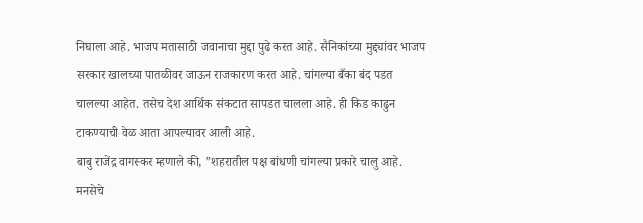निघाला आहे. भाजप मतासाठी जवानाचा मुद्दा पुढे करत आहे. सैनिकांच्या मुद्द्यांवर भाजप सरकार खालच्या पातळीवर जाऊन राजकारण करत आहे. चांगल्या बँका बंद पडत चालल्या आहेत. तसेच देश आर्थिक संकटात सापडत चालला आहे. ही किड काढुन टाकण्याची वेळ आता आपल्यावर आली आहे.
बाबु राजेंद्र वागस्कर म्हणाले की, ”शहरातील पक्ष बांधणी चांगल्या प्रकारे चालु आहे. मनसेचे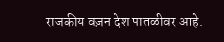राजकीय वज़न देश पातळीवर आहे.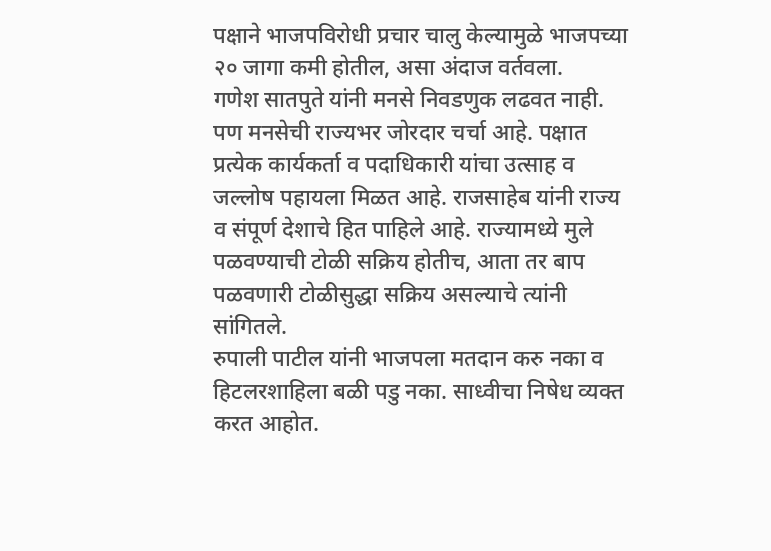पक्षाने भाजपविरोधी प्रचार चालु केल्यामुळे भाजपच्या २० जागा कमी होतील, असा अंदाज वर्तवला.
गणेश सातपुते यांनी मनसे निवडणुक लढवत नाही. पण मनसेची राज्यभर जोरदार चर्चा आहे. पक्षात प्रत्येक कार्यकर्ता व पदाधिकारी यांचा उत्साह व जल्लोष पहायला मिळत आहे. राजसाहेब यांनी राज्य व संपूर्ण देशाचे हित पाहिले आहे. राज्यामध्ये मुले पळवण्याची टोळी सक्रिय होतीच, आता तर बाप पळवणारी टोळीसुद्धा सक्रिय असल्याचे त्यांनी सांगितले.
रुपाली पाटील यांनी भाजपला मतदान करु नका व हिटलरशाहिला बळी पडु नका. साध्वीचा निषेध व्यक्त करत आहोत.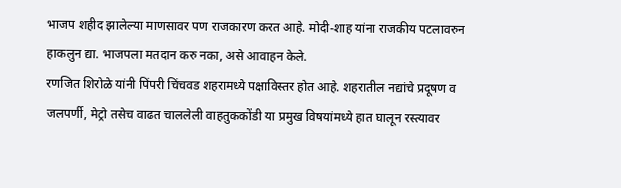भाजप शहीद झालेल्या माणसावर पण राजकारण करत आहे. मोदी-शाह यांना राजकीय पटलावरुन हाकलुन द्या. भाजपला मतदान करु नका, असे आवाहन केले.
रणजित शिरोळे यांनी पिंपरी चिंचवड शहरामध्ये पक्षाविस्तर होत आहे. शहरातील नद्यांचे प्रदूषण व जलपर्णी, मेट्रो तसेच वाढत चाललेली वाहतुककोंडी या प्रमुख विषयांमध्ये हात घालून रस्त्यावर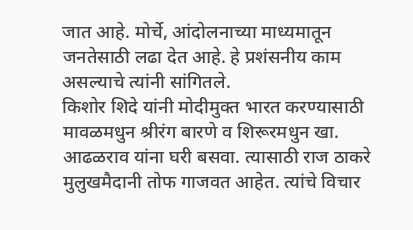जात आहे. मोर्चे, आंदोलनाच्या माध्यमातून जनतेसाठी लढा देत आहे. हे प्रशंसनीय काम असल्याचे त्यांनी सांगितले.
किशोर शिदे यांनी मोदीमुक्त भारत करण्यासाठी मावळमधुन श्रीरंग बारणे व शिरूरमधुन खा. आढळराव यांना घरी बसवा. त्यासाठी राज ठाकरे मुलुखमैदानी तोफ गाजवत आहेत. त्यांचे विचार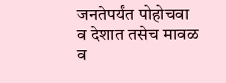जनतेपर्यंत पोहोचवा व देशात तसेच मावळ व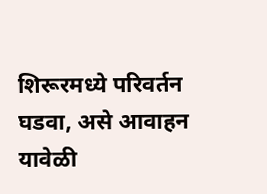शिरूरमध्ये परिवर्तन घडवा, असे आवाहन यावेळी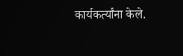कार्यकर्त्यांना केले.